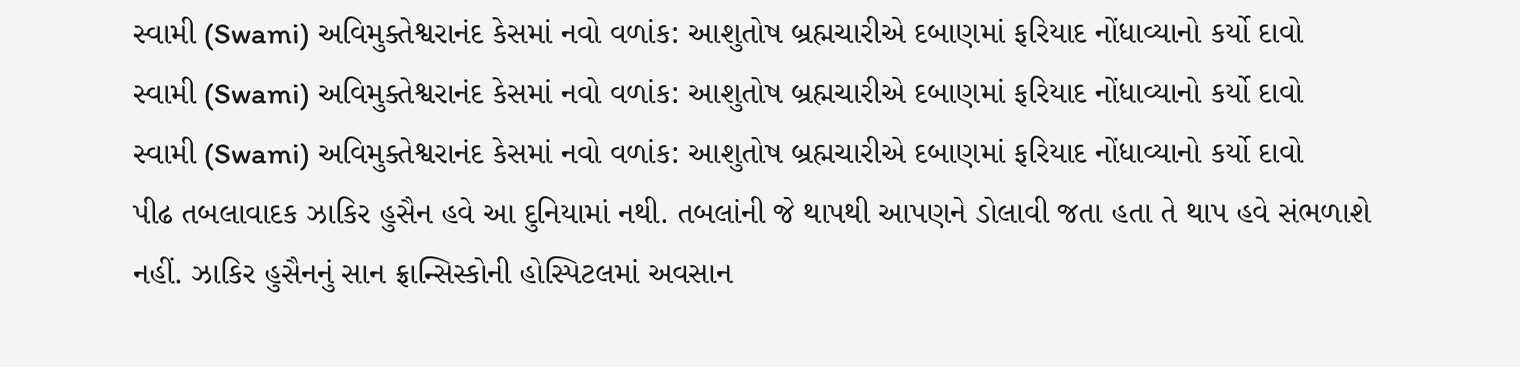સ્વામી (Swami) અવિમુક્તેશ્વરાનંદ કેસમાં નવો વળાંક: આશુતોષ બ્રહ્મચારીએ દબાણમાં ફરિયાદ નોંધાવ્યાનો કર્યો દાવો
સ્વામી (Swami) અવિમુક્તેશ્વરાનંદ કેસમાં નવો વળાંક: આશુતોષ બ્રહ્મચારીએ દબાણમાં ફરિયાદ નોંધાવ્યાનો કર્યો દાવો
સ્વામી (Swami) અવિમુક્તેશ્વરાનંદ કેસમાં નવો વળાંક: આશુતોષ બ્રહ્મચારીએ દબાણમાં ફરિયાદ નોંધાવ્યાનો કર્યો દાવો
પીઢ તબલાવાદક ઝાકિર હુસૈન હવે આ દુનિયામાં નથી. તબલાંની જે થાપથી આપણને ડોલાવી જતા હતા તે થાપ હવે સંભળાશે નહીં. ઝાકિર હુસૈનનું સાન ફ્રાન્સિસ્કોની હોસ્પિટલમાં અવસાન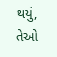થયું, તેઓ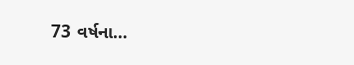73 વર્ષના…